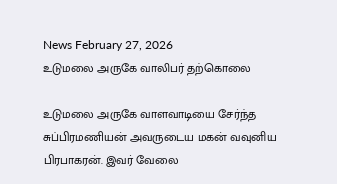News February 27, 2026
உடுமலை அருகே வாலிபர் தற்கொலை

உடுமலை அருகே வாளவாடியை சேர்ந்த சுப்பிரமணியன் அவருடைய மகன் வவுனிய பிரபாகரன். இவர் வேலை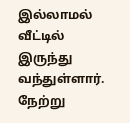இல்லாமல் வீட்டில் இருந்து வந்துள்ளார். நேற்று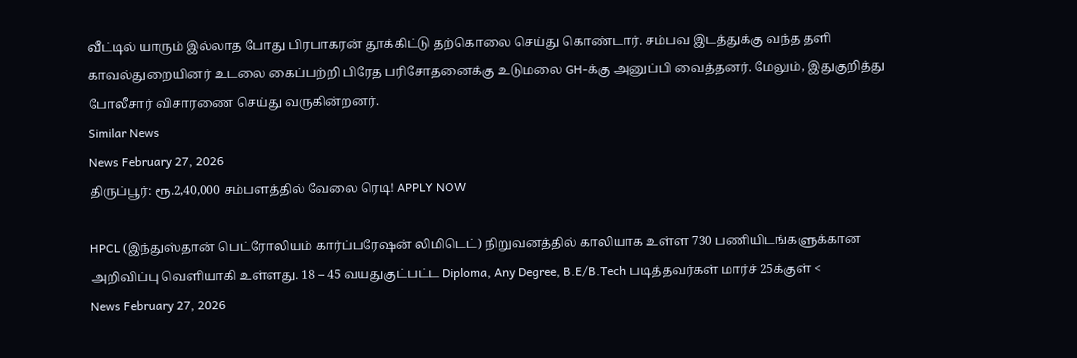வீட்டில் யாரும் இல்லாத போது பிரபாகரன் தூக்கிட்டு தற்கொலை செய்து கொண்டார். சம்பவ இடத்துக்கு வந்த தளி காவல்துறையினர் உடலை கைப்பற்றி பிரேத பரிசோதனைக்கு உடுமலை GH-க்கு அனுப்பி வைத்தனர். மேலும், இதுகுறித்து போலீசார் விசாரணை செய்து வருகின்றனர்.
Similar News
News February 27, 2026
திருப்பூர்: ரூ.2,40,000 சம்பளத்தில் வேலை ரெடி! APPLY NOW

HPCL (இந்துஸ்தான் பெட்ரோலியம் கார்ப்பரேஷன் லிமிடெட்) நிறுவனத்தில் காலியாக உள்ள 730 பணியிடங்களுக்கான அறிவிப்பு வெளியாகி உள்ளது. 18 – 45 வயதுகுட்பட்ட Diploma, Any Degree, B.E/B.Tech படித்தவர்கள் மார்ச் 25க்குள் <
News February 27, 2026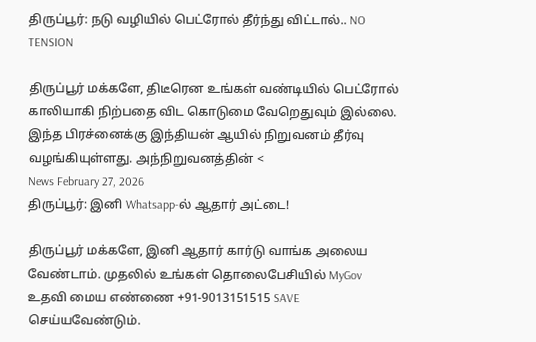திருப்பூர்: நடு வழியில் பெட்ரோல் தீர்ந்து விட்டால்.. NO TENSION

திருப்பூர் மக்களே, திடீரென உங்கள் வண்டியில் பெட்ரோல் காலியாகி நிற்பதை விட கொடுமை வேறெதுவும் இல்லை. இந்த பிரச்னைக்கு இந்தியன் ஆயில் நிறுவனம் தீர்வு வழங்கியுள்ளது. அந்நிறுவனத்தின் <
News February 27, 2026
திருப்பூர்: இனி Whatsapp-ல் ஆதார் அட்டை!

திருப்பூர் மக்களே, இனி ஆதார் கார்டு வாங்க அலைய வேண்டாம். முதலில் உங்கள் தொலைபேசியில் MyGov உதவி மைய எண்ணை +91-9013151515 SAVE செய்யவேண்டும்.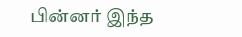பின்னர் இந்த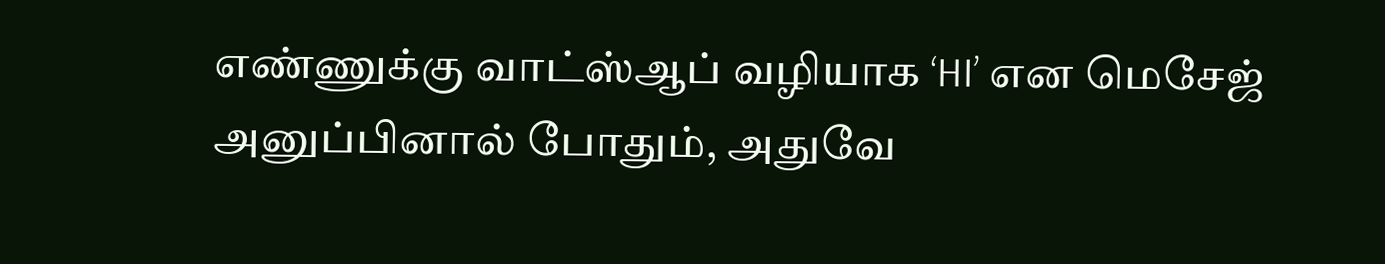எண்ணுக்கு வாட்ஸ்ஆப் வழியாக ‘HI’ என மெசேஜ் அனுப்பினால் போதும், அதுவே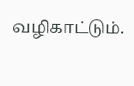வழிகாட்டும்.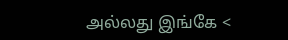அல்லது இங்கே <